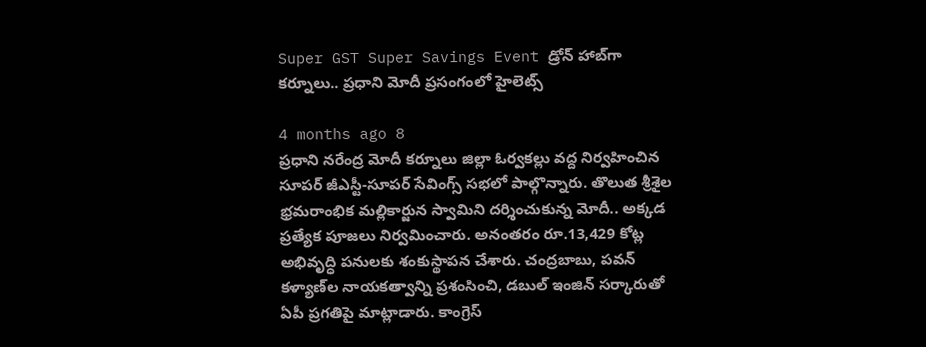Super GST Super Savings Event డ్రోన్ హాబ్‌గా కర్నూలు.. ప్రధాని మోదీ ప్రసంగంలో హైలెట్స్

4 months ago 8
ప్రధాని నరేంద్ర మోదీ కర్నూలు జిల్లా ఓర్వకల్లు వద్ద నిర్వహించిన సూపర్ జీఎస్టీ-సూపర్ సేవింగ్స్ సభలో పాల్గొన్నారు. తొలుత శ్రీశైల భ్రమరాంభిక మల్లికార్జున స్వామిని దర్శించుకున్న మోదీ.. అక్కడ ప్రత్యేక పూజలు నిర్వమించారు. అనంతరం రూ.13,429 కోట్ల అభివృద్ధి పనులకు శంకుస్థాపన చేశారు. చంద్రబాబు, పవన్ కళ్యాణ్‌ల నాయకత్వాన్ని ప్రశంసించి, డబుల్ ఇంజిన్ సర్కారుతో ఏపీ ప్రగతిపై మాట్లాడారు. కాంగ్రెస్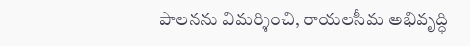పాలనను విమర్శించి, రాయలసీమ అభివృద్ధి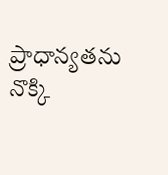ప్రాధాన్యతను నొక్కి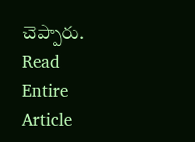చెప్పారు.
Read Entire Article